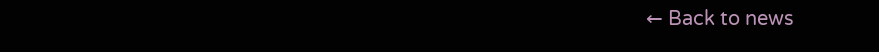← Back to news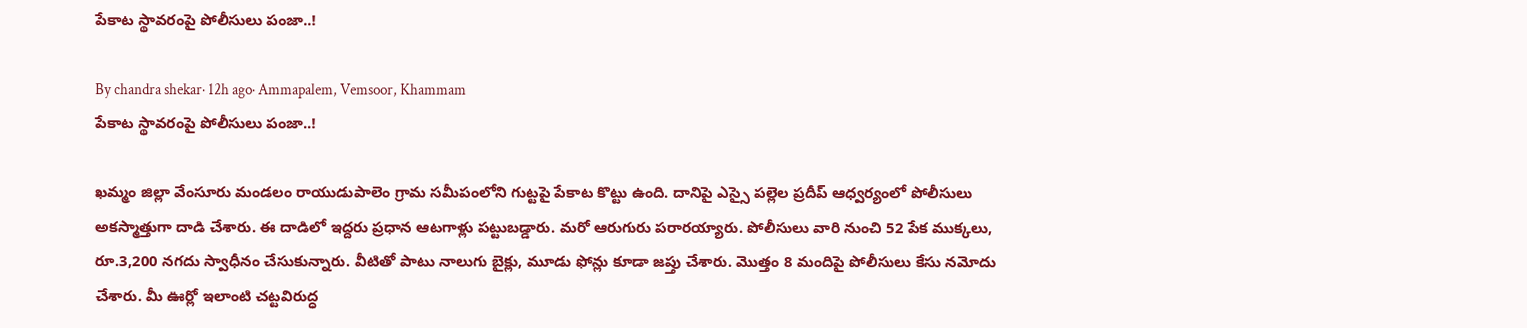పేకాట స్థావరంపై పోలీసులు పంజా..!

By chandra shekar· 12h ago· Ammapalem, Vemsoor, Khammam
పేకాట స్థావరంపై పోలీసులు పంజా..!

ఖమ్మం జిల్లా వేంసూరు మండలం రాయుడుపాలెం గ్రామ సమీపంలోని గుట్టపై పేకాట కొట్టు ఉంది. దానిపై ఎస్సై పల్లెల ప్రదీప్ ఆధ్వర్యంలో పోలీసులు అకస్మాత్తుగా దాడి చేశారు. ఈ దాడిలో ఇద్దరు ప్రధాన ఆటగాళ్లు పట్టుబడ్డారు. మరో ఆరుగురు పరారయ్యారు. పోలీసులు వారి నుంచి 52 పేక ముక్కలు, రూ.3,200 నగదు స్వాధీనం చేసుకున్నారు. వీటితో పాటు నాలుగు బైక్లు, మూడు ఫోన్లు కూడా జప్తు చేశారు. మొత్తం 8 మందిపై పోలీసులు కేసు నమోదు చేశారు. మీ ఊర్లో ఇలాంటి చట్టవిరుద్ధ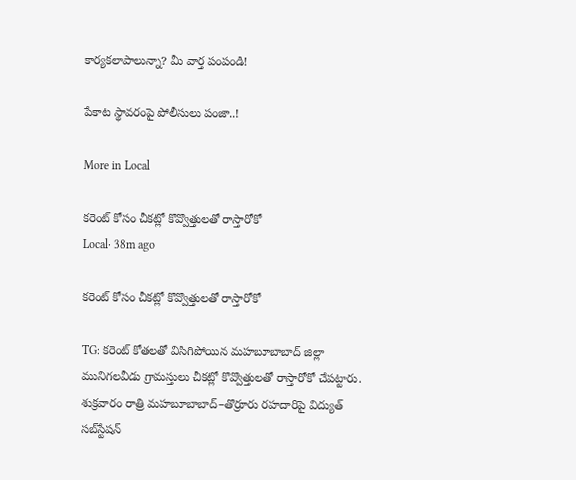కార్యకలాపాలున్నా? మీ వార్త పంపండి!

పేకాట స్థావరంపై పోలీసులు పంజా..!

More in Local

కరెంట్ కోసం చీకట్లో కొవ్వొత్తులతో రాస్తారోకో
Local· 38m ago

కరెంట్ కోసం చీకట్లో కొవ్వొత్తులతో రాస్తారోకో

TG: కరెంట్ కోతలతో విసిగిపోయిన మహబూబాబాద్ జిల్లా మునిగలవీడు గ్రామస్తులు చీకట్లో కొవ్వొత్తులతో రాస్తారోకో చేపట్టారు. శుక్రవారం రాత్రి మహబూబాబాద్–తొర్రూరు రహదారిపై విద్యుత్ సబ్‌స్టేషన్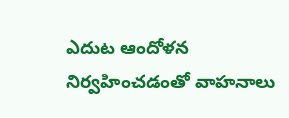ఎదుట ఆందోళన నిర్వహించడంతో వాహనాలు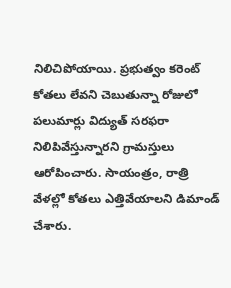నిలిచిపోయాయి. ప్రభుత్వం కరెంట్ కోతలు లేవని చెబుతున్నా రోజులో పలుమార్లు విద్యుత్ సరఫరా నిలిపివేస్తున్నారని గ్రామస్తులు ఆరోపించారు. సాయంత్రం, రాత్రి వేళల్లో కోతలు ఎత్తివేయాలని డిమాండ్ చేశారు.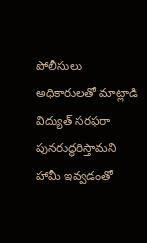పోలీసులు అధికారులతో మాట్లాడి విద్యుత్ సరఫరా పునరుద్ధరిస్తామని హామీ ఇవ్వడంతో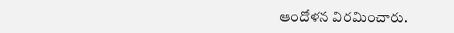ఆందోళన విరమించారు.